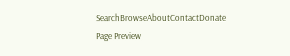SearchBrowseAboutContactDonate
Page Preview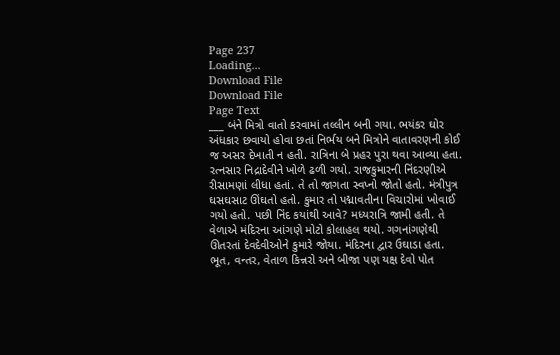Page 237
Loading...
Download File
Download File
Page Text
___ બંને મિત્રો વાતો કરવામાં તલ્લીન બની ગયા. ભયંકર ઘોર અંધકાર છવાયો હોવા છતાં નિર્ભય બને મિત્રોને વાતાવરણની કોઈ જ અસર દેખાતી ન હતી. રાત્રિના બે પ્રહર પુરા થવા આવ્યા હતા. રત્નસાર નિદ્રાદેવીને ખોળે ઢળી ગયો. રાજકુમારની નિંદરણીએ રીસામણાં લીધા હતાં. તે તો જાગતા સ્વપ્નો જોતો હતો. મંત્રીપુત્ર ઘસઘસાટ ઊંઘતો હતો. કુમાર તો પદ્માવતીના વિચારોમાં ખોવાઈ ગયો હતો. પછી નિંદ કયાંથી આવે? મધ્યરાત્રિ જામી હતી. તે વેળાએ મંદિરના આંગણે મોટો કોલાહલ થયો. ગગનાંગણેથી ઊતરતાં દેવદેવીઓને કુમારે જોયા. મંદિરના દ્વાર ઉઘાડા હતા. ભૂત, વન્તર, વેતાળ કિન્નરો અને બીજા પણ યક્ષ દેવો પોત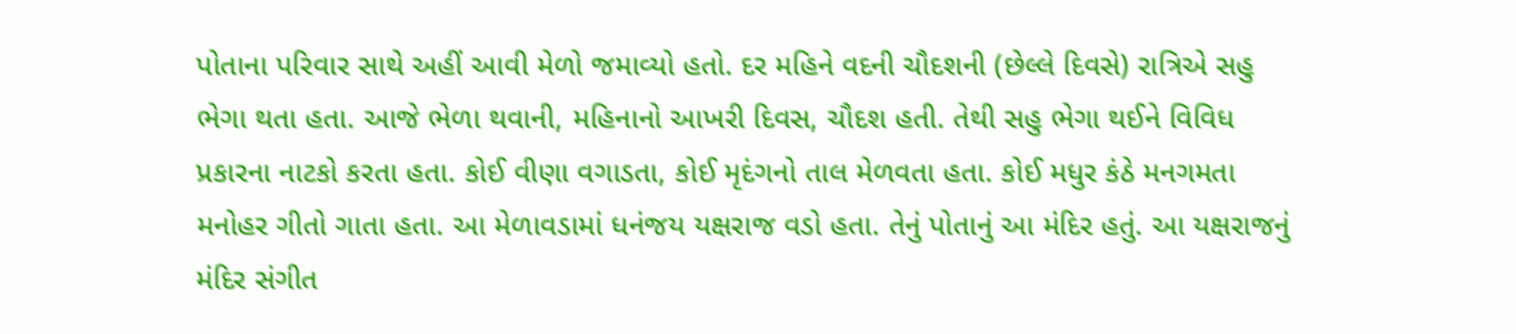પોતાના પરિવાર સાથે અહીં આવી મેળો જમાવ્યો હતો. દર મહિને વદની ચૌદશની (છેલ્લે દિવસે) રાત્રિએ સહુ ભેગા થતા હતા. આજે ભેળા થવાની, મહિનાનો આખરી દિવસ, ચૌદશ હતી. તેથી સહુ ભેગા થઈને વિવિધ પ્રકારના નાટકો કરતા હતા. કોઈ વીણા વગાડતા, કોઈ મૃદંગનો તાલ મેળવતા હતા. કોઈ મધુર કંઠે મનગમતા મનોહર ગીતો ગાતા હતા. આ મેળાવડામાં ધનંજય યક્ષરાજ વડો હતા. તેનું પોતાનું આ મંદિર હતું. આ યક્ષરાજનું મંદિર સંગીત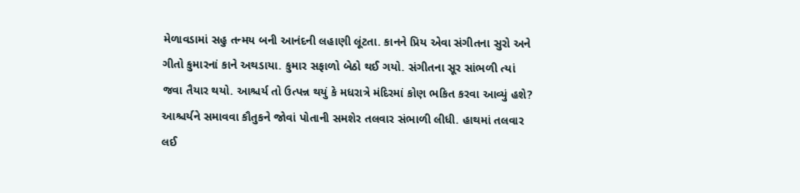મેળાવડામાં સહુ તન્મય બની આનંદની લહાણી લૂંટતા. કાનને પ્રિય એવા સંગીતના સુરો અને ગીતો કુમારનાં કાને અથડાયા. કુમાર સફાળો બેઠો થઈ ગયો. સંગીતના સૂર સાંભળી ત્યાં જવા તૈયાર થયો. આશ્ચર્ય તો ઉત્પન્ન થયું કે મધરાત્રે મંદિરમાં કોણ ભકિત કરવા આવ્યું હશે? આશ્ચર્યને સમાવવા કૌતુકને જોવાં પોતાની સમશેર તલવાર સંભાળી લીધી. હાથમાં તલવાર લઈ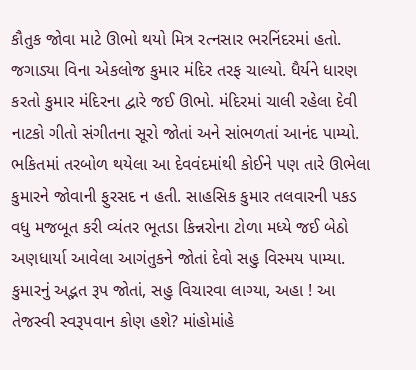કૌતુક જોવા માટે ઊભો થયો મિત્ર રત્નસાર ભરનિંદરમાં હતો. જગાડ્યા વિના એકલોજ કુમાર મંદિર તરફ ચાલ્યો. ધૈર્યને ધારણ કરતો કુમાર મંદિરના દ્વારે જઈ ઊભો. મંદિરમાં ચાલી રહેલા દેવી નાટકો ગીતો સંગીતના સૂરો જોતાં અને સાંભળતાં આનંદ પામ્યો. ભકિતમાં તરબોળ થયેલા આ દેવવંદમાંથી કોઈને પણ તારે ઊભેલા કુમારને જોવાની ફુરસદ ન હતી. સાહસિક કુમાર તલવારની પકડ વધુ મજબૂત કરી વ્યંતર ભૂતડા કિન્નરોના ટોળા મધ્યે જઈ બેઠો અણધાર્યા આવેલા આગંતુકને જોતાં દેવો સહુ વિસ્મય પામ્યા. કુમારનું અદ્ભત રૂપ જોતાં, સહુ વિચારવા લાગ્યા, અહા ! આ તેજસ્વી સ્વરૂપવાન કોણ હશે? માંહોમાંહે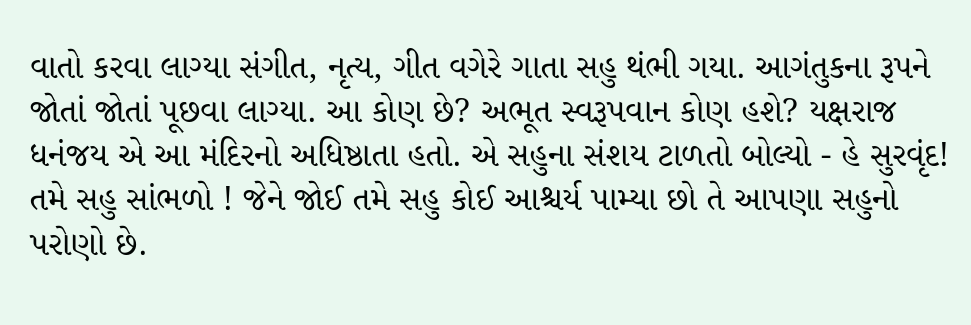વાતો કરવા લાગ્યા સંગીત, નૃત્ય, ગીત વગેરે ગાતા સહુ થંભી ગયા. આગંતુકના રૂપને જોતાં જોતાં પૂછવા લાગ્યા. આ કોણ છે? અભૂત સ્વરૂપવાન કોણ હશે? યક્ષરાજ ધનંજય એ આ મંદિરનો અધિષ્ઠાતા હતો. એ સહુના સંશય ટાળતો બોલ્યો - હે સુરવૃંદ! તમે સહુ સાંભળો ! જેને જોઈ તમે સહુ કોઈ આશ્ચર્ય પામ્યા છો તે આપણા સહુનો પરોણો છે.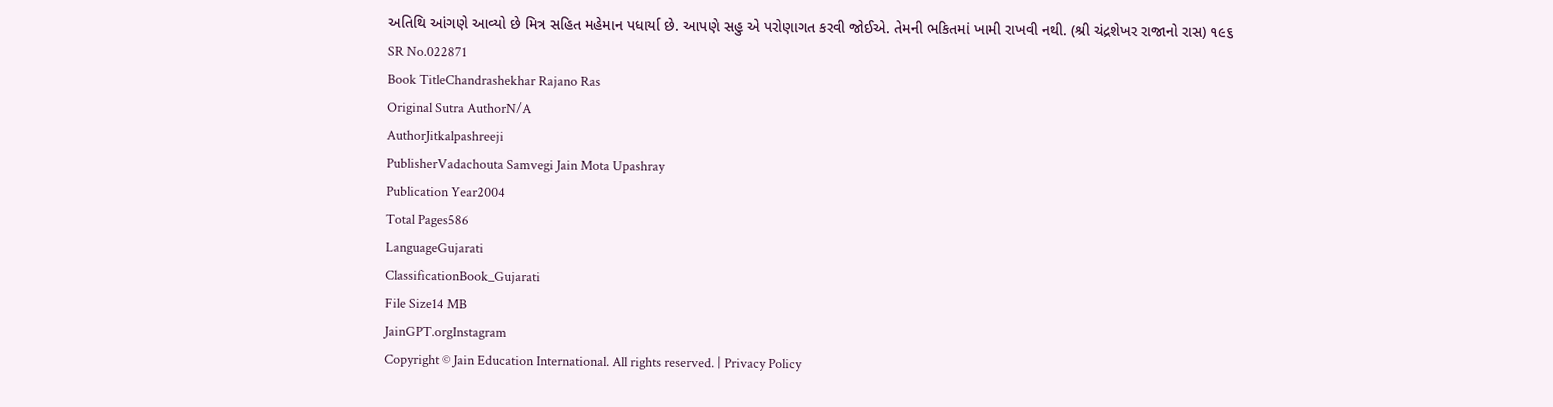અતિથિ આંગણે આવ્યો છે મિત્ર સહિત મહેમાન પધાર્યા છે. આપણે સહુ એ પરોણાગત કરવી જોઈએ. તેમની ભકિતમાં ખામી રાખવી નથી. (શ્રી ચંદ્રશેખર રાજાનો રાસ) ૧૯૬
SR No.022871
Book TitleChandrashekhar Rajano Ras
Original Sutra AuthorN/A
AuthorJitkalpashreeji
PublisherVadachouta Samvegi Jain Mota Upashray
Publication Year2004
Total Pages586
LanguageGujarati
ClassificationBook_Gujarati
File Size14 MB
JainGPT.orgInstagram
Copyright © Jain Education International. All rights reserved. | Privacy Policy